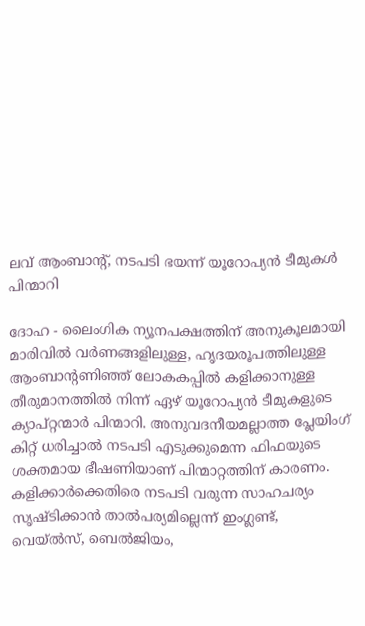ലവ് ആംബാന്റ്, നടപടി ഭയന്ന് യൂറോപ്യന്‍ ടീമുകള്‍ പിന്മാറി

ദോഹ - ലൈംഗിക ന്യൂനപക്ഷത്തിന് അനുകൂലമായി മാരിവില്‍ വര്‍ണങ്ങളിലുള്ള, ഹൃദയരൂപത്തിലുള്ള ആംബാന്റണിഞ്ഞ് ലോകകപ്പില്‍ കളിക്കാനുള്ള തീരുമാനത്തില്‍ നിന്ന് ഏഴ് യൂറോപ്യന്‍ ടീമുകളുടെ ക്യാപ്റ്റന്മാര്‍ പിന്മാറി. അനുവദനീയമല്ലാത്ത പ്ലേയിംഗ് കിറ്റ് ധരിച്ചാല്‍ നടപടി എടുക്കുമെന്ന ഫിഫയുടെ ശക്തമായ ഭീഷണിയാണ് പിന്മാറ്റത്തിന് കാരണം. കളിക്കാര്‍ക്കെതിരെ നടപടി വരുന്ന സാഹചര്യം സൃഷ്ടിക്കാന്‍ താല്‍പര്യമില്ലെന്ന് ഇംഗ്ലണ്ട്, വെയ്ല്‍സ്, ബെല്‍ജിയം,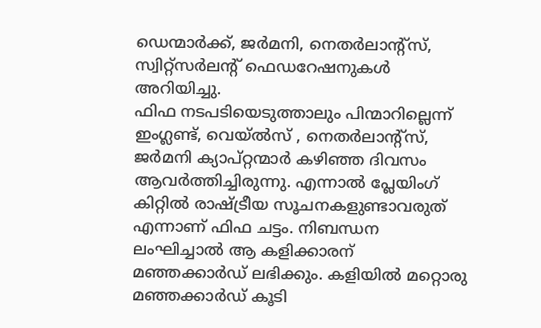ഡെന്മാര്‍ക്ക്, ജര്‍മനി, നെതര്‍ലാന്റ്‌സ്, സ്വിറ്റ്‌സര്‍ലന്റ് ഫെഡറേഷനുകള്‍ അറിയിച്ചു.
ഫിഫ നടപടിയെടുത്താലും പിന്മാറില്ലെന്ന് ഇംഗ്ലണ്ട്, വെയ്ല്‍സ് , നെതര്‍ലാന്റ്‌സ്, ജര്‍മനി ക്യാപ്റ്റന്മാര്‍ കഴിഞ്ഞ ദിവസം ആവര്‍ത്തിച്ചിരുന്നു. എന്നാല്‍ പ്ലേയിംഗ് കിറ്റില്‍ രാഷ്ട്രീയ സൂചനകളുണ്ടാവരുത് എന്നാണ് ഫിഫ ചട്ടം. നിബന്ധന ലംഘിച്ചാല്‍ ആ കളിക്കാരന് മഞ്ഞക്കാര്‍ഡ് ലഭിക്കും. കളിയില്‍ മറ്റൊരു മഞ്ഞക്കാര്‍ഡ് കൂടി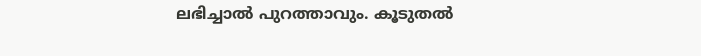ലഭിച്ചാല്‍ പുറത്താവും. കൂടുതല്‍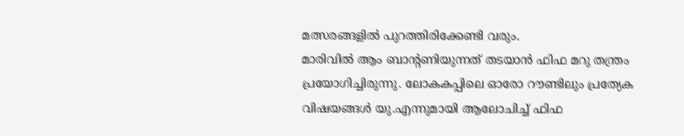മത്സരങ്ങളില്‍ പുറത്തിരിക്കേണ്ടി വരും.
മാരിവില്‍ ആം ബാന്റണിയുന്നത് തടയാന്‍ ഫിഫ മറു തന്ത്രം പ്രയോഗിച്ചിരുന്നു. ലോകകപ്പിലെ ഓരോ റൗണ്ടിലും പ്രത്യേക വിഷയങ്ങള്‍ യു.എന്നുമായി ആലോചിച്ച് ഫിഫ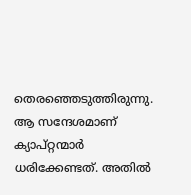തെരഞ്ഞെടുത്തിരുന്നു. ആ സന്ദേശമാണ് ക്യാപ്റ്റന്മാര്‍ ധരിക്കേണ്ടത്. അതില്‍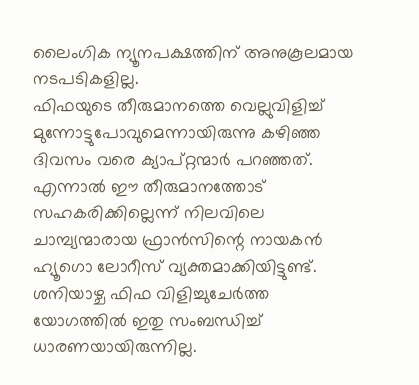ലൈംഗിക ന്യൂനപക്ഷത്തിന് അനുകൂലമായ നടപടികളില്ല.
ഫിഫയുടെ തീരുമാനത്തെ വെല്ലുവിളിച്ച് മുന്നോട്ടുപോവുമെന്നായിരുന്നു കഴിഞ്ഞ ദിവസം വരെ ക്യാപ്റ്റന്മാര്‍ പറഞ്ഞത്. എന്നാല്‍ ഈ തീരുമാനത്തോട് സഹകരിക്കില്ലെന്ന് നിലവിലെ ചാമ്പ്യന്മാരായ ഫ്രാന്‍സിന്റെ നായകന്‍ ഹ്യൂഗൊ ലോറീസ് വ്യക്തമാക്കിയിട്ടുണ്ട്. ശനിയാഴ്ച ഫിഫ വിളിച്ചുചേര്‍ത്ത യോഗത്തില്‍ ഇതു സംബന്ധിച്ച് ധാരണയായിരുന്നില്ല.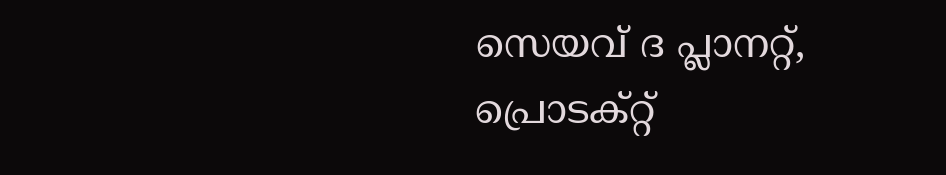സെയവ് ദ പ്ലാനറ്റ്, പ്രൊടക്റ്റ്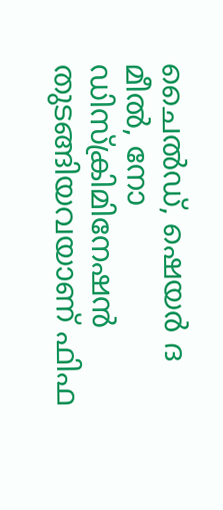ചൈല്‍ഡ്, ഷെയര്‍ ദ മീല്‍, നോ ഡിസ്‌ക്രിമിനേഷന്‍ തുടങ്ങിയവയാണ് ഫിഫ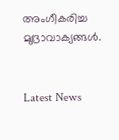അംഗീകരിച്ച മുദ്രാവാക്യങ്ങള്‍.


Latest News